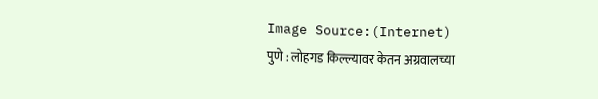Image Source:(Internet)
पुणे : लोहगड किल्ल्यावर केतन अग्रवालच्या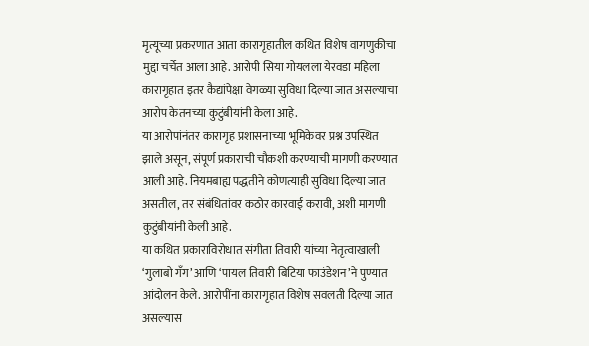मृत्यूच्या प्रकरणात आता कारागृहातील कथित विशेष वागणुकीचा मुद्दा चर्चेत आला आहे. आरोपी सिया गोयलला येरवडा महिला कारागृहात इतर कैद्यांपेक्षा वेगळ्या सुविधा दिल्या जात असल्याचा आरोप केतनच्या कुटुंबीयांनी केला आहे.
या आरोपांनंतर कारागृह प्रशासनाच्या भूमिकेवर प्रश्न उपस्थित झाले असून, संपूर्ण प्रकाराची चौकशी करण्याची मागणी करण्यात आली आहे. नियमबाह्य पद्धतीने कोणत्याही सुविधा दिल्या जात असतील, तर संबंधितांवर कठोर कारवाई करावी, अशी मागणी कुटुंबीयांनी केली आहे.
या कथित प्रकाराविरोधात संगीता तिवारी यांच्या नेतृत्वाखाली ‘गुलाबो गँग’ आणि ‘पायल तिवारी बिटिया फाउंडेशन’ने पुण्यात आंदोलन केले. आरोपींना कारागृहात विशेष सवलती दिल्या जात असल्यास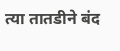त्या तातडीने बंद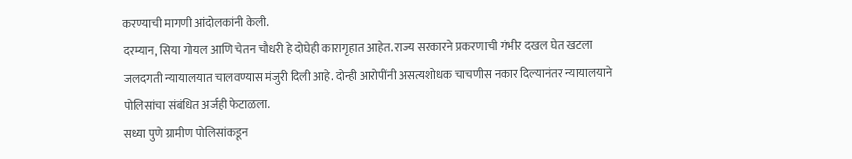करण्याची मागणी आंदोलकांनी केली.
दरम्यान, सिया गोयल आणि चेतन चौधरी हे दोघेही कारागृहात आहेत. राज्य सरकारने प्रकरणाची गंभीर दखल घेत खटला जलदगती न्यायालयात चालवण्यास मंजुरी दिली आहे. दोन्ही आरोपींनी असत्यशोधक चाचणीस नकार दिल्यानंतर न्यायालयाने पोलिसांचा संबंधित अर्जही फेटाळला.
सध्या पुणे ग्रामीण पोलिसांकडून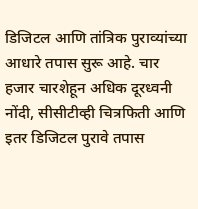डिजिटल आणि तांत्रिक पुराव्यांच्या आधारे तपास सुरू आहे. चार हजार चारशेहून अधिक दूरध्वनी नोंदी, सीसीटीव्ही चित्रफिती आणि इतर डिजिटल पुरावे तपास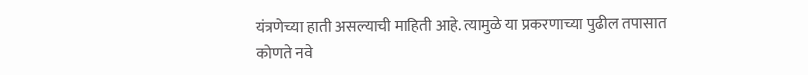यंत्रणेच्या हाती असल्याची माहिती आहे. त्यामुळे या प्रकरणाच्या पुढील तपासात कोणते नवे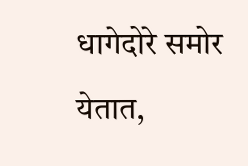धागेदोरे समोर येतात,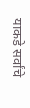याकडे सर्वांचे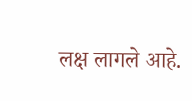लक्ष लागले आहे.